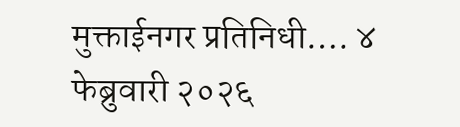मुक्ताईनगर प्रतिनिधी…. ४ फेब्रुवारी २०२६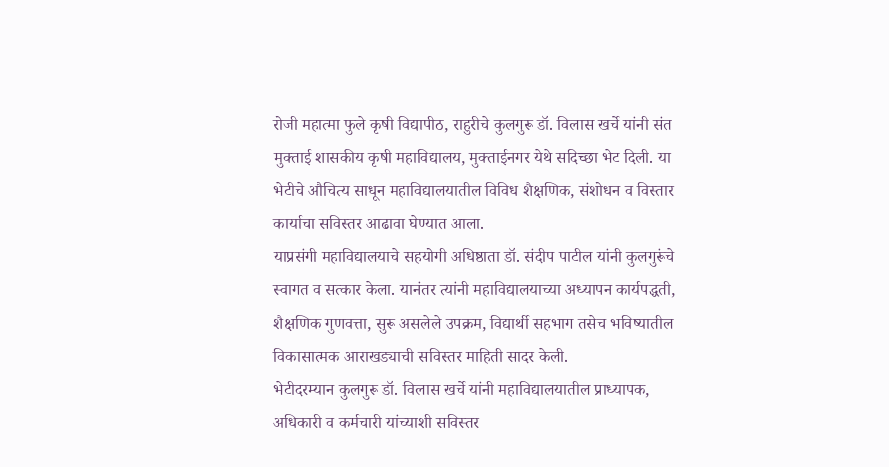रोजी महात्मा फुले कृषी विद्यापीठ, राहुरीचे कुलगुरू डॉ. विलास खर्चे यांनी संत मुक्ताई शासकीय कृषी महाविद्यालय, मुक्ताईनगर येथे सदिच्छा भेट दिली. या भेटीचे औचित्य साधून महाविद्यालयातील विविध शैक्षणिक, संशोधन व विस्तार कार्याचा सविस्तर आढावा घेण्यात आला.
याप्रसंगी महाविद्यालयाचे सहयोगी अधिष्ठाता डॉ. संदीप पाटील यांनी कुलगुरूंचे स्वागत व सत्कार केला. यानंतर त्यांनी महाविद्यालयाच्या अध्यापन कार्यपद्धती, शैक्षणिक गुणवत्ता, सुरू असलेले उपक्रम, विद्यार्थी सहभाग तसेच भविष्यातील विकासात्मक आराखड्याची सविस्तर माहिती सादर केली.
भेटीदरम्यान कुलगुरू डॉ. विलास खर्चे यांनी महाविद्यालयातील प्राध्यापक, अधिकारी व कर्मचारी यांच्याशी सविस्तर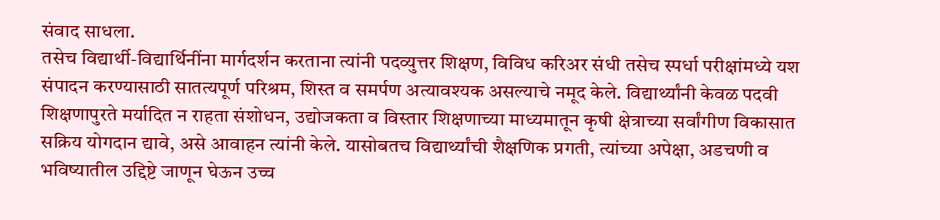संवाद साधला.
तसेच विद्यार्थी-विद्यार्थिनींना मार्गदर्शन करताना त्यांनी पदव्युत्तर शिक्षण, विविध करिअर संधी तसेच स्पर्धा परीक्षांमध्ये यश संपादन करण्यासाठी सातत्यपूर्ण परिश्रम, शिस्त व समर्पण अत्यावश्यक असल्याचे नमूद केले. विद्यार्थ्यांनी केवळ पदवी शिक्षणापुरते मर्यादित न राहता संशोधन, उद्योजकता व विस्तार शिक्षणाच्या माध्यमातून कृषी क्षेत्राच्या सर्वांगीण विकासात सक्रिय योगदान द्यावे, असे आवाहन त्यांनी केले. यासोबतच विद्यार्थ्यांची शैक्षणिक प्रगती, त्यांच्या अपेक्षा, अडचणी व भविष्यातील उद्दिष्टे जाणून घेऊन उच्च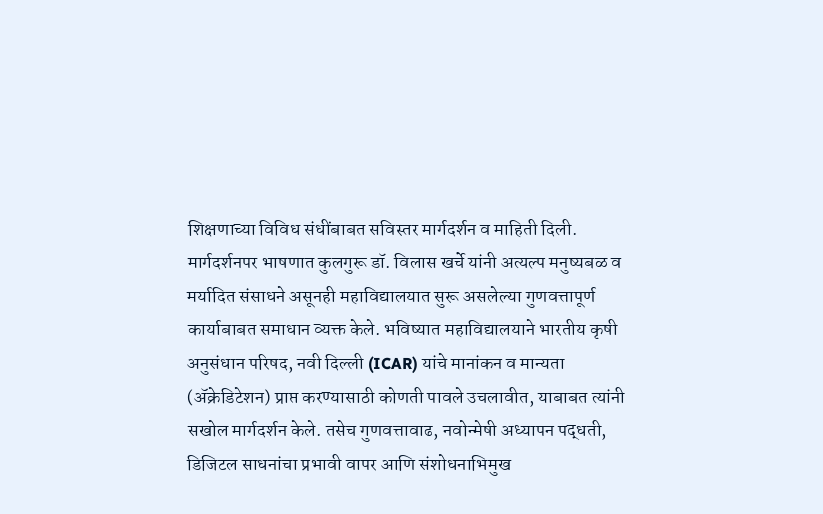शिक्षणाच्या विविध संधींबाबत सविस्तर मार्गदर्शन व माहिती दिली.
मार्गदर्शनपर भाषणात कुलगुरू डॉ. विलास खर्चे यांनी अत्यल्प मनुष्यबळ व मर्यादित संसाधने असूनही महाविद्यालयात सुरू असलेल्या गुणवत्तापूर्ण कार्याबाबत समाधान व्यक्त केले. भविष्यात महाविद्यालयाने भारतीय कृषी अनुसंधान परिषद, नवी दिल्ली (ICAR) यांचे मानांकन व मान्यता (ॲक्रेडिटेशन) प्राप्त करण्यासाठी कोणती पावले उचलावीत, याबाबत त्यांनी सखोल मार्गदर्शन केले. तसेच गुणवत्तावाढ, नवोन्मेषी अध्यापन पद्धती, डिजिटल साधनांचा प्रभावी वापर आणि संशोधनाभिमुख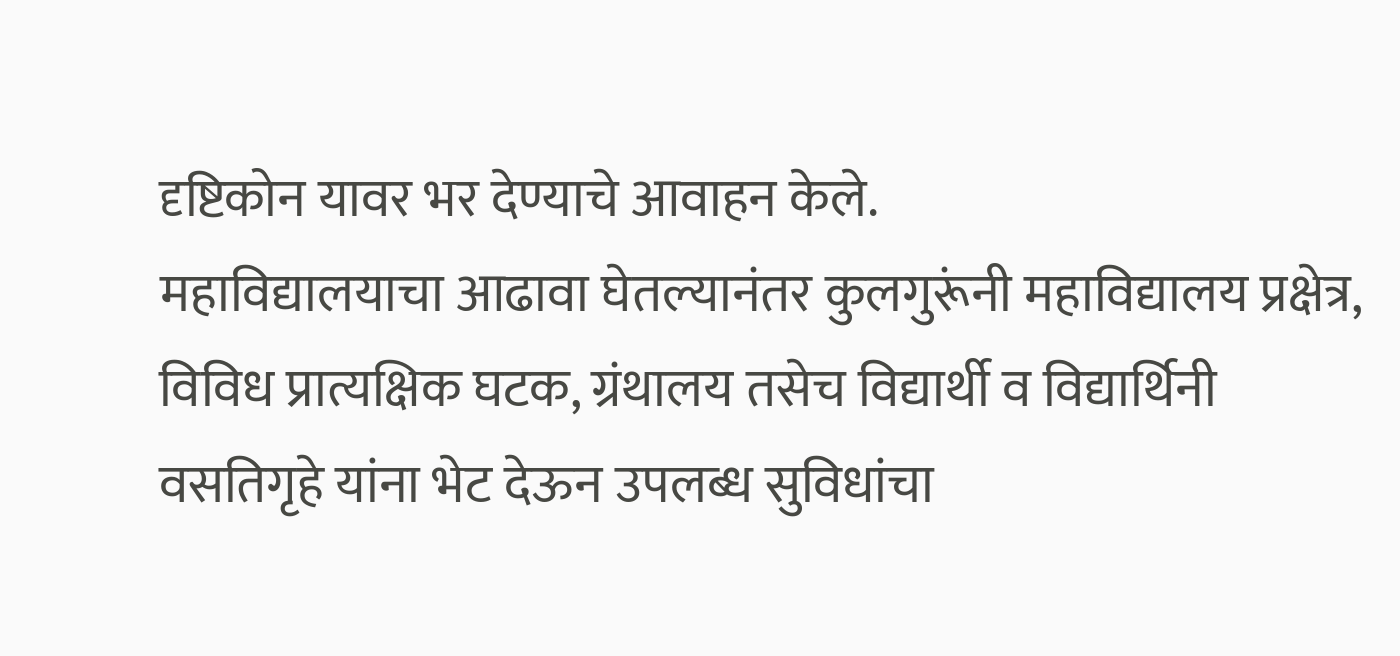दृष्टिकोन यावर भर देण्याचे आवाहन केले.
महाविद्यालयाचा आढावा घेतल्यानंतर कुलगुरूंनी महाविद्यालय प्रक्षेत्र, विविध प्रात्यक्षिक घटक, ग्रंथालय तसेच विद्यार्थी व विद्यार्थिनी वसतिगृहे यांना भेट देऊन उपलब्ध सुविधांचा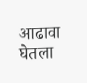आढावा घेतला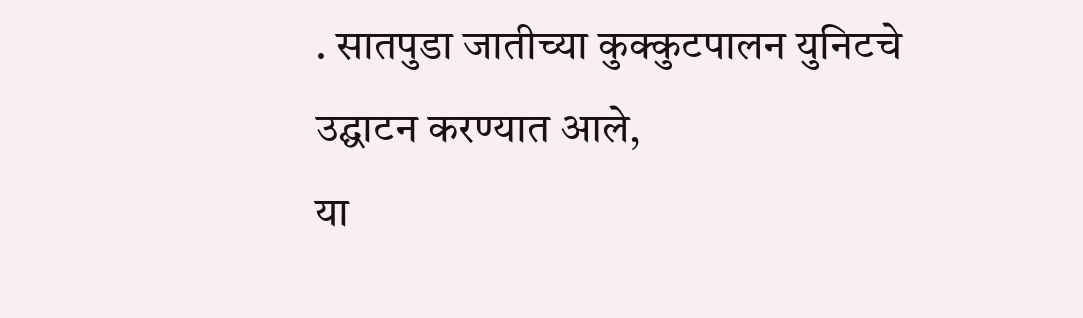. सातपुडा जातीच्या कुक्कुटपालन युनिटचे उद्घाटन करण्यात आले,
या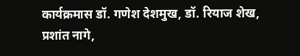कार्यक्रमास डॉ. गणेश देशमुख, डॉ. रियाज शेख, प्रशांत नागे,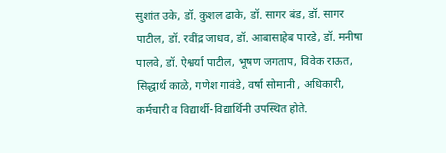सुशांत उके, डॉ. कुशल ढाके, डॉ. सागर बंड, डॉ. सागर पाटील, डॉ. रवींद्र जाधव, डॉ. आबासाहेब पारडे, डॉ. मनीषा पालवे, डॉ. ऐश्वर्या पाटील, भूषण जगताप, विवेक राऊत, सिद्धार्थ काळे, गणेश गावंडे, वर्षा सोमानी , अधिकारी, कर्मचारी व विद्यार्थी-विद्यार्थिनी उपस्थित होते.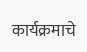कार्यक्रमाचे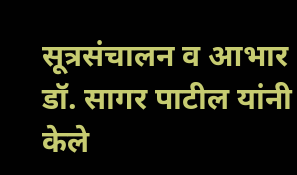सूत्रसंचालन व आभार डॉ. सागर पाटील यांनी केले